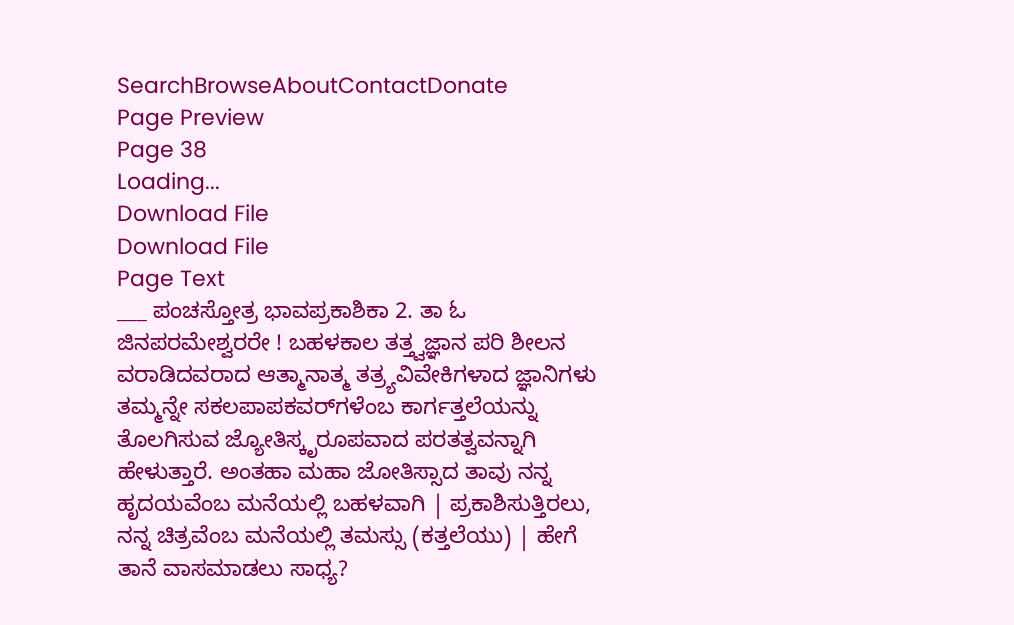SearchBrowseAboutContactDonate
Page Preview
Page 38
Loading...
Download File
Download File
Page Text
___ ಪಂಚಸ್ತೋತ್ರ ಭಾವಪ್ರಕಾಶಿಕಾ 2. ತಾ ಓ ಜಿನಪರಮೇಶ್ವರರೇ ! ಬಹಳಕಾಲ ತತ್ತ್ವಜ್ಞಾನ ಪರಿ ಶೀಲನ ವರಾಡಿದವರಾದ ಆತ್ಮಾನಾತ್ಮ ತತ್ರ್ಯವಿವೇಕಿಗಳಾದ ಜ್ಞಾನಿಗಳು ತಮ್ಮನ್ನೇ ಸಕಲಪಾಪಕವರ್‌ಗಳೆಂಬ ಕಾರ್ಗತ್ತಲೆಯನ್ನು ತೊಲಗಿಸುವ ಜ್ಯೋತಿಸ್ಕೃರೂಪವಾದ ಪರತತ್ವವನ್ನಾಗಿ ಹೇಳುತ್ತಾರೆ. ಅಂತಹಾ ಮಹಾ ಜೋತಿಸ್ಸಾದ ತಾವು ನನ್ನ ಹೃದಯವೆಂಬ ಮನೆಯಲ್ಲಿ ಬಹಳವಾಗಿ | ಪ್ರಕಾಶಿಸುತ್ತಿರಲು, ನನ್ನ ಚಿತ್ರವೆಂಬ ಮನೆಯಲ್ಲಿ ತಮಸ್ಸು (ಕತ್ತಲೆಯು) | ಹೇಗೆ ತಾನೆ ವಾಸಮಾಡಲು ಸಾಧ್ಯ?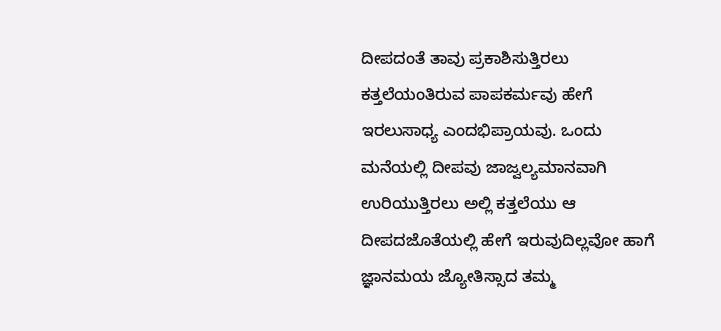ದೀಪದಂತೆ ತಾವು ಪ್ರಕಾಶಿಸುತ್ತಿರಲು ಕತ್ತಲೆಯಂತಿರುವ ಪಾಪಕರ್ಮವು ಹೇಗೆ ಇರಲುಸಾಧ್ಯ ಎಂದಭಿಪ್ರಾಯವು. ಒಂದು ಮನೆಯಲ್ಲಿ ದೀಪವು ಜಾಜ್ವಲ್ಯಮಾನವಾಗಿ ಉರಿಯುತ್ತಿರಲು ಅಲ್ಲಿ ಕತ್ತಲೆಯು ಆ ದೀಪದಜೊತೆಯಲ್ಲಿ ಹೇಗೆ ಇರುವುದಿಲ್ಲವೋ ಹಾಗೆ ಜ್ಞಾನಮಯ ಜ್ಯೋತಿಸ್ಸಾದ ತಮ್ಮ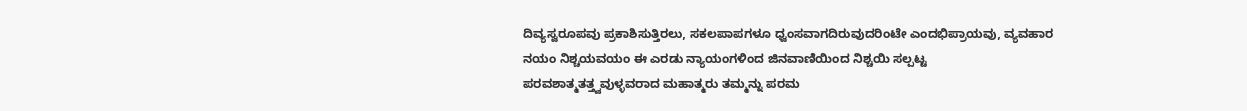ದಿವ್ಯಸ್ವರೂಪವು ಪ್ರಕಾಶಿಸುತ್ತಿರಲು, ಸಕಲಪಾಪಗಳೂ ಧ್ವಂಸವಾಗದಿರುವುದರಿಂಟೇ ಎಂದಭಿಪ್ರಾಯವು, ವ್ಯವಹಾರ ನಯಂ ನಿಶ್ಚಯವಯಂ ಈ ಎರಡು ನ್ಯಾಯಂಗಳಿಂದ ಜಿನವಾಣಿಯಿಂದ ನಿಶ್ಚಯಿ ಸಲ್ಪಟ್ಟ ಪರವಶಾತ್ಮತತ್ತ್ವವುಳ್ಳವರಾದ ಮಹಾತ್ಮರು ತಮ್ಮನ್ನು ಪರಮ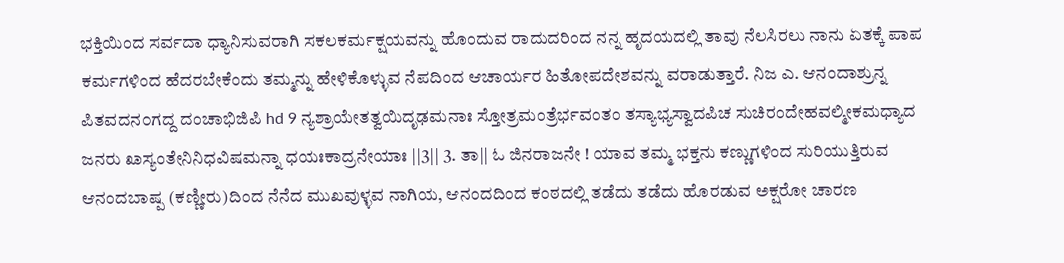ಭಕ್ತಿಯಿಂದ ಸರ್ವದಾ ಧ್ಯಾನಿಸುವರಾಗಿ ಸಕಲಕರ್ಮಕ್ಷಯವನ್ನು ಹೊಂದುವ ರಾದುದರಿಂದ ನನ್ನ ಹೃದಯದಲ್ಲಿ ತಾವು ನೆಲಸಿರಲು ನಾನು ಏತಕ್ಕೆ ಪಾಪ ಕರ್ಮಗಳಿಂದ ಹೆದರಬೇಕೆಂದು ತಮ್ಮನ್ನು ಹೇಳಿಕೊಳ್ಳುವ ನೆಪದಿಂದ ಆಚಾರ್ಯರ ಹಿತೋಪದೇಶವನ್ನು ವರಾಡುತ್ತಾರೆ. ನಿಜ ಎ. ಆನಂದಾಶ್ರುನ್ನ ಪಿತವದನ೦ಗದ್ದ ದಂಚಾಭಿಜಿಪಿ hd 9 ನ್ಯಶ್ರಾಯೇತತ್ವಯಿದೃಢಮನಾಃ ಸ್ತೋತ್ರಮಂತ್ರೆರ್ಭವಂತಂ ತಸ್ಯಾಭ್ಯಸ್ವಾದಪಿಚ ಸುಚಿರಂದೇಹವಲ್ಮೀಕಮಧ್ಯಾದ ಜನರು ೩ಾಸ್ಯಂತೇನಿನಿಧವಿಷಮನ್ನಾ ಧಯಃಕಾದ್ರನೇಯಾಃ ||3|| 3. ತಾ|| ಓ ಜಿನರಾಜನೇ ! ಯಾವ ತಮ್ಮ ಭಕ್ತನು ಕಣ್ಣುಗಳಿಂದ ಸುರಿಯುತ್ತಿರುವ ಆನಂದಬಾಷ್ಪ (ಕಣ್ಣೀರು)ದಿಂದ ನೆನೆದ ಮುಖವುಳ್ಳವ ನಾಗಿಯ, ಆನಂದದಿಂದ ಕಂಠದಲ್ಲಿ ತಡೆದು ತಡೆದು ಹೊರಡುವ ಅಕ್ಷರೋ ಚಾರಣ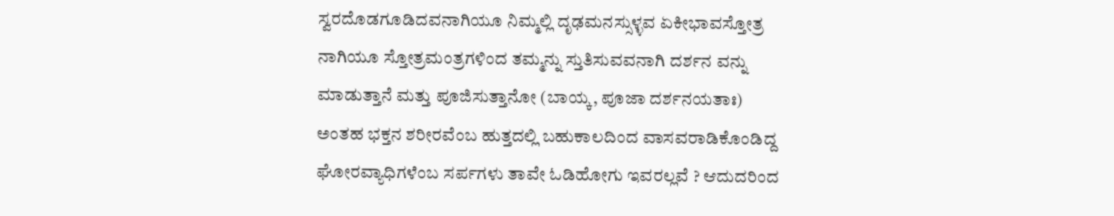ಸ್ವರದೊಡಗೂಡಿದವನಾಗಿಯೂ ನಿಮ್ಮಲ್ಲಿ ದೃಢಮನಸ್ಸುಳ್ಳವ ಏಕೀಭಾವಸ್ತೋತ್ರ ನಾಗಿಯೂ ಸ್ತೋತ್ರಮಂತ್ರಗಳಿಂದ ತಮ್ಮನ್ನು ಸ್ತುತಿಸುವವನಾಗಿ ದರ್ಶನ ವನ್ನು ಮಾಡುತ್ತಾನೆ ಮತ್ತು ಪೂಜಿಸುತ್ತಾನೋ (ಬಾಯ್ಕ, ಪೂಜಾ ದರ್ಶನಯತಾಃ) ಅಂತಹ ಭಕ್ತನ ಶರೀರವೆಂಬ ಹುತ್ತದಲ್ಲಿ ಬಹುಕಾಲದಿಂದ ವಾಸವರಾಡಿಕೊಂಡಿದ್ದ ಘೋರವ್ಯಾಧಿಗಳೆಂಬ ಸರ್ಪಗಳು ತಾವೇ ಓಡಿಹೋಗು ಇವರಲ್ಲವೆ ? ಆದುದರಿಂದ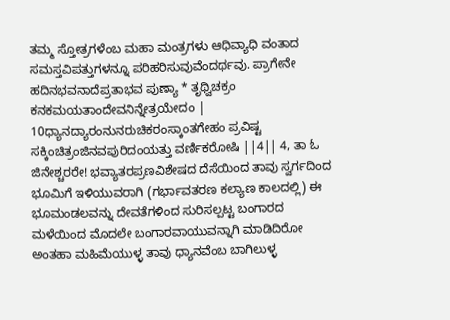ತಮ್ಮ ಸ್ತೋತ್ರಗಳೆಂಬ ಮಹಾ ಮಂತ್ರಗಳು ಆಧಿವ್ಯಾಧಿ ವಂತಾದ ಸಮಸ್ತವಿಪತ್ತುಗಳನ್ನೂ ಪರಿಹರಿಸುವುವೆಂದರ್ಥವು. ಪ್ರಾಗೇನೇ ಹದಿನಭವನಾದೆಪ್ರತಾಭವ ಪುಣ್ಯಾ * ತೃಥ್ವಿಚಕ್ರಂ ಕನಕಮಯತಾಂದೇವನಿನ್ನೇತ್ರಯೇದಂ | 10ಧ್ಯಾನದ್ಯಾರಂನುನರುಚಿಕರಂಸ್ಕಾಂತಗೇಹಂ ಪ್ರವಿಷ್ಟ ಸಕ್ಕಿಂಚಿತ್ರಂಜಿನವಪುರಿದಂಯತ್ತು ವರ್ಣಿಕರೋಷಿ ||4|| 4, ತಾ ಓ ಜಿನೇಶ್ಚರರೇ! ಭವ್ಯಾತರಪ್ರಣವಿಶೇಷದ ದೆಸೆಯಿಂದ ತಾವು ಸ್ವರ್ಗದಿಂದ ಭೂಮಿಗೆ ಇಳಿಯುವರಾಗಿ (ಗರ್ಭಾವತರಣ ಕಲ್ಯಾಣ ಕಾಲದಲ್ಲಿ) ಈ ಭೂಮಂಡಲವನ್ನು ದೇವತೆಗಳಿಂದ ಸುರಿಸಲ್ಪಟ್ಟ ಬಂಗಾರದ ಮಳೆಯಿಂದ ಮೊದಲೇ ಬಂಗಾರವಾಯುವನ್ನಾಗಿ ಮಾಡಿದಿರೋ ಅಂತಹಾ ಮಹಿಮೆಯುಳ್ಳ ತಾವು ಧ್ಯಾನವೆಂಬ ಬಾಗಿಲುಳ್ಳ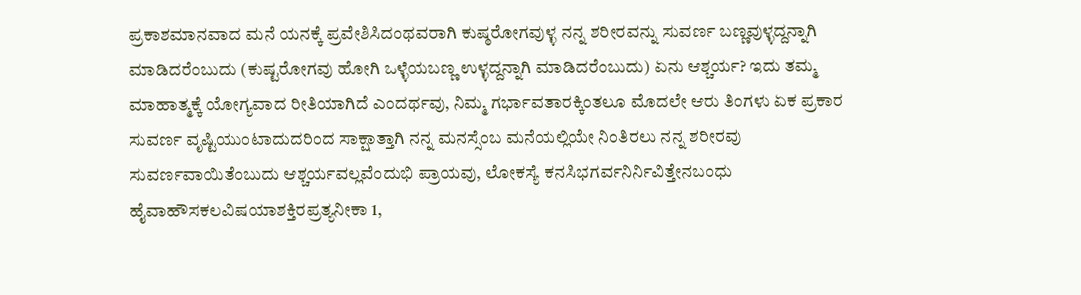ಪ್ರಕಾಶಮಾನವಾದ ಮನೆ ಯನಕ್ಕೆ ಪ್ರವೇಶಿಸಿದಂಥವರಾಗಿ ಕುಷ್ಠರೋಗವುಳ್ಳ ನನ್ನ ಶರೀರವನ್ನು ಸುವರ್ಣ ಬಣ್ಣವುಳ್ಳದ್ದನ್ನಾಗಿ ಮಾಡಿದರೆಂಬುದು (ಕುಷ್ಟರೋಗವು ಹೋಗಿ ಒಳ್ಳೆಯಬಣ್ಣ ಉಳ್ಳದ್ದನ್ನಾಗಿ ಮಾಡಿದರೆಂಬುದು) ಏನು ಆಶ್ಚರ್ಯ? ಇದು ತಮ್ಮ ಮಾಹಾತ್ಮಕ್ಕೆ ಯೋಗ್ಯವಾದ ರೀತಿಯಾಗಿದೆ ಎಂದರ್ಥವು, ನಿಮ್ಮ ಗರ್ಭಾವತಾರಕ್ಕಿಂತಲೂ ಮೊದಲೇ ಆರು ತಿಂಗಳು ಏಕ ಪ್ರಕಾರ ಸುವರ್ಣ ವೃಷ್ಟಿಯುಂಟಾದುದರಿಂದ ಸಾಕ್ಷಾತ್ತಾಗಿ ನನ್ನ ಮನಸ್ಸೆಂಬ ಮನೆಯಲ್ಲಿಯೇ ನಿಂತಿರಲು ನನ್ನ ಶರೀರವು ಸುವರ್ಣವಾಯಿತೆಂಬುದು ಆಶ್ಚರ್ಯವಲ್ಲವೆಂದುಭಿ ಪ್ರಾಯವು, ಲೋಕಸ್ಯೆ ಕನಸಿಭಗರ್ವನಿರ್ನಿವಿತ್ತೇನಬಂಧು ಹೈವಾಹೌಸಕಲವಿಷಯಾಶಕ್ತಿರಪ್ರತ್ಯನೀಕಾ 1,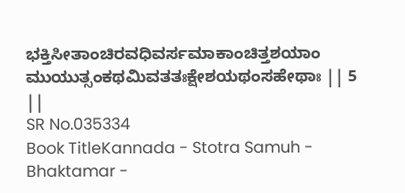ಭಕ್ತಿಸೀತಾಂಚಿರವಧಿವರ್ಸಮಾಕಾಂಚಿತ್ತಶಯಾಂ ಮುಯುತ್ಸಂಕಥಮಿವತತಃಕ್ಷೇಶಯಥಂಸಹೇಥಾಃ || 5 ||
SR No.035334
Book TitleKannada - Stotra Samuh - Bhaktamar -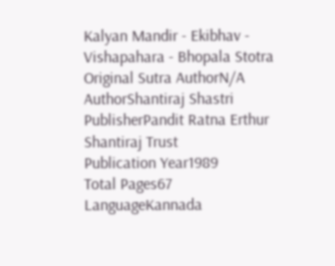Kalyan Mandir - Ekibhav - Vishapahara - Bhopala Stotra
Original Sutra AuthorN/A
AuthorShantiraj Shastri
PublisherPandit Ratna Erthur Shantiraj Trust
Publication Year1989
Total Pages67
LanguageKannada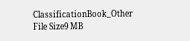ClassificationBook_Other
File Size9 MB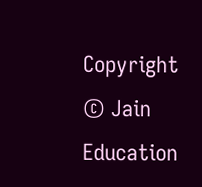Copyright © Jain Education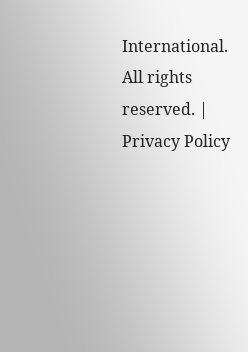International. All rights reserved. | Privacy Policy